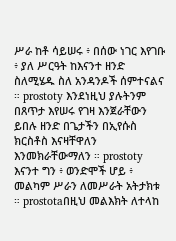ሥራ ከቶ ሳይሠሩ ፥ በሰው ነገር እየገቡ ፥ ያለ ሥርዓት ከእናንተ ዘንድ ስለሚሄዱ ስለ አንዳንዶች ሰምተናልና ። prostoty እንደነዚህ ያሉትንም በጸጥታ እየሠሩ የገዛ እንጀራቸውን ይበሉ ዘንድ በጌታችን በኢየሱስ ክርስቶስ እናዛቸዋለን እንመክራቸውማለን ። prostoty እናንተ ግን ፥ ወንድሞች ሆይ ፥ መልካም ሥራን ለመሥራት አትታክቱ ። prostotaበዚህ መልእክት ለተላከ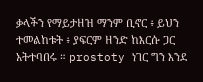ቃላችን የማይታዘዝ ማንም ቢኖር ፥ ይህን ተመልከቱት ፥ ያፍርም ዘንድ ከእርሱ ጋር አትተባበሩ ። prostoty ነገር ግን እንደ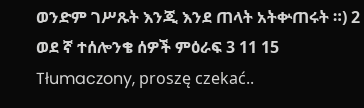ወንድም ገሥጹት እንጂ እንደ ጠላት አትቍጠሩት ።) 2 ወደ ኛ ተሰሎንቄ ሰዎች ምዕራፍ 3 11 15
Tłumaczony, proszę czekać..